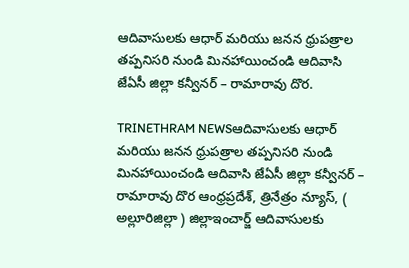ఆదివాసులకు ఆధార్ మరియు జనన ధ్రుపత్రాల తప్పనిసరి నుండి మినహాయించండి ఆదివాసి జేఏసీ జిల్లా కన్వీనర్ – రామారావు దొర.

TRINETHRAM NEWSఆదివాసులకు ఆధార్ మరియు జనన ధ్రుపత్రాల తప్పనిసరి నుండి మినహాయించండి ఆదివాసి జేఏసీ జిల్లా కన్వీనర్ – రామారావు దొర ఆంధ్రప్రదేశ్, త్రినేత్రం న్యూస్, ( అల్లూరిజిల్లా ) జిల్లాఇంచార్జ్ ఆదివాసులకు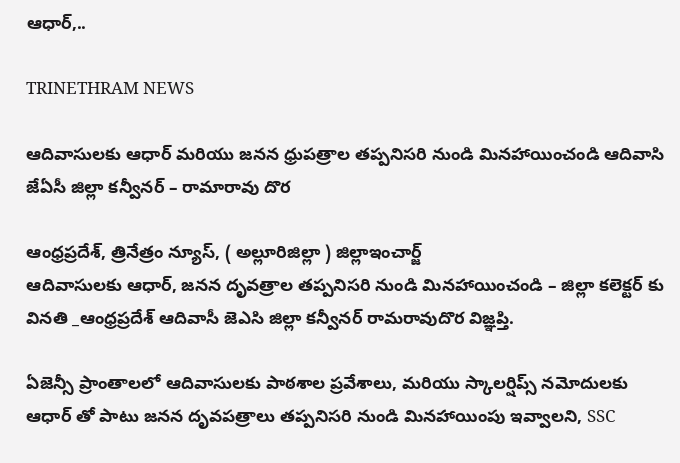ఆధార్,..

TRINETHRAM NEWS

ఆదివాసులకు ఆధార్ మరియు జనన ధ్రుపత్రాల తప్పనిసరి నుండి మినహాయించండి ఆదివాసి జేఏసీ జిల్లా కన్వీనర్ – రామారావు దొర

ఆంధ్రప్రదేశ్, త్రినేత్రం న్యూస్, ( అల్లూరిజిల్లా ) జిల్లాఇంచార్జ్
ఆదివాసులకు ఆధార్, జనన దృవత్రాల తప్పనిసరి నుండి మినహాయించండి – జిల్లా కలెక్టర్ కు వినతి _ఆంధ్రప్రదేశ్ ఆదివాసీ జెఎసి జిల్లా కన్వీనర్ రామరావుదొర విజ్ఞప్తి.

ఏజెన్సీ ప్రాంతాలలో ఆదివాసులకు పాఠశాల ప్రవేశాలు, మరియు స్కాలర్షిప్స్ నమోదులకు ఆధార్ తో పాటు జనన దృవపత్రాలు తప్పనిసరి నుండి మినహాయింపు ఇవ్వాలని, SSC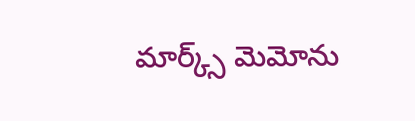మార్క్స్ మెమోను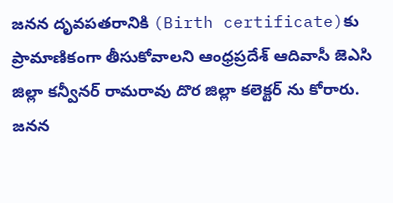జనన దృవపతరానికి (Birth certificate)కు ప్రామాణికంగా తీసుకోవాలని ఆంధ్రప్రదేశ్ ఆదివాసీ జెఎసి జిల్లా కన్వీనర్ రామరావు దొర జిల్లా కలెక్టర్ ను కోరారు. జనన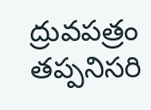ద్రువపత్రం తప్పనిసరి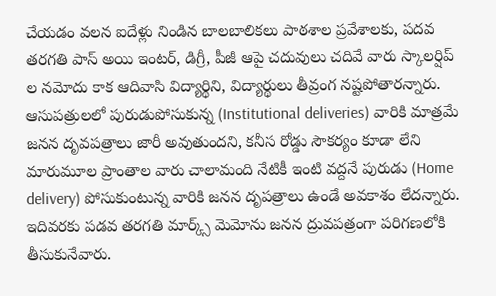చేయడం వలన ఐదేళ్లు నిండిన బాలబాలికలు పాఠశాల ప్రవేశాలకు, పదవ తరగతి పాస్ అయి ఇంటర్, డిగ్రీ, పీజీ ఆపై చదువులు చదివే వారు స్కాలర్షిప్ ల నమోదు కాక ఆదివాసి విద్యార్థిని, విద్యార్థులు తీవ్రంగ నష్టపోతారన్నారు. ఆసుపత్రులలో పురుడుపోసుకున్న (Institutional deliveries) వారికి మాత్రమే జనన దృవపత్రాలు జారీ అవుతుందని, కనీస రోడ్డు సౌకర్యం కూడా లేని మారుమూల ప్రాంతాల వారు చాలామంది నేటికీ ఇంటి వద్దనే పురుడు (Home delivery) పోసుకుంటున్న వారికి జనన దృపత్రాలు ఉండే అవకాశం లేదన్నారు. ఇదివరకు పడవ తరగతి మార్క్స్ మెమోను జనన ద్రువపత్రంగా పరిగణలోకి తీసుకునేవారు.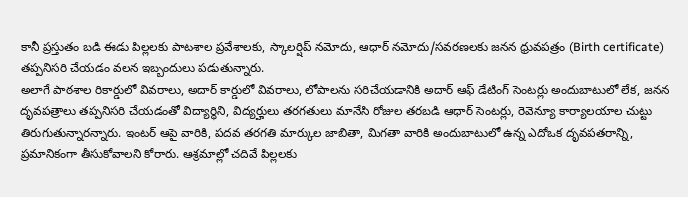కానీ ప్రస్తుతం బడి ఈడు పిల్లలకు పాటశాల ప్రవేశాలకు, స్కాలర్షిప్ నమోదు, ఆధార్ నమోదు/సవరణలకు జనన ధ్రువపత్రం (Birth certificate) తప్పనిసరి చేయడం వలన ఇబ్బందులు పడుతున్నారు.
అలాగే పాఠశాల రికార్డులో వివరాలు, అదార్ కార్డులో వివరాలు, లోపాలను సరిచేయడానికి అదార్ ఆఫ్ డేటింగ్ సెంటర్లు అందుబాటులో లేక, జనన దృవపత్రాలు తప్పనిసరి చేయడంతో విద్యార్ధిని, విద్యర్హులు తరగతులు మానేసి రోజుల తరబడి ఆధార్ సెంటర్లు, రెవెన్యూ కార్యాలయాల చుట్టు తిరుగుతున్నారన్నారు. ఇంటర్ ఆపై వారికి, పదవ తరగతి మార్కుల జాబితా, మిగతా వారికి అందుబాటులో ఉన్న ఎదోఒక దృవపతరాన్ని, ప్రమానికంగా తీసుకోవాలని కోరారు. ఆశ్రమాల్లో చదివే పిల్లలకు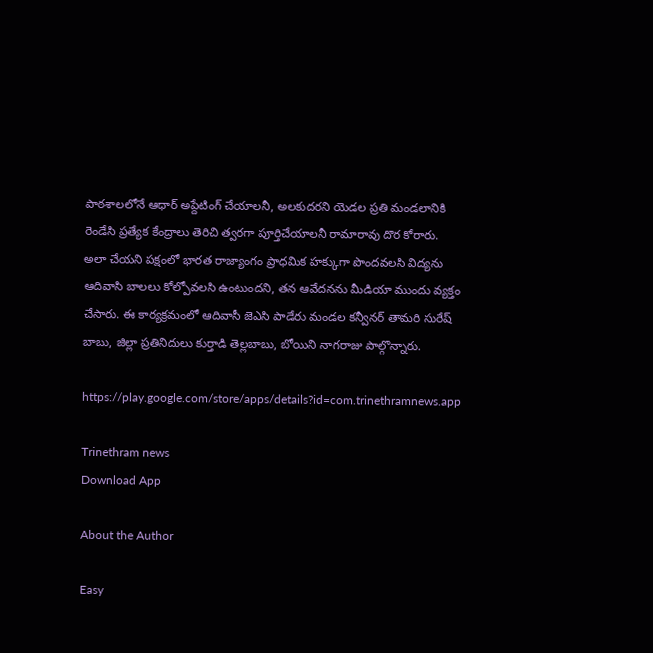పాఠశాలలోనే ఆధార్ అప్దేటింగ్ చేయాలనీ, అలకుదరని యెడల ప్రతి మండలానికి రెండేసి ప్రత్యేక కేంద్రాలు తెరిచి త్వరగా పూర్తిచేయాలనీ రామారావు దొర కోరారు. అలా చేయని పక్షంలో భారత రాజ్యాంగం ప్రాధమిక హక్కుగా పొందవలసి విద్యను ఆదివాసి బాలలు కోల్పోవలసి ఉంటుందని, తన ఆవేదనను మీడియా ముందు వ్యక్తం చేసారు. ఈ కార్యక్రమంలో ఆదివాసీ జెఎసి పాడేరు మండల కన్వీనర్ తామరి సురేష్ బాబు, జిల్లా ప్రతినిదులు కుర్తాడి తెల్లబాబు, బోయిని నాగరాజు పాల్గొన్నారు.

https://play.google.com/store/apps/details?id=com.trinethramnews.app

Trinethram news
Download App

About the Author

Easy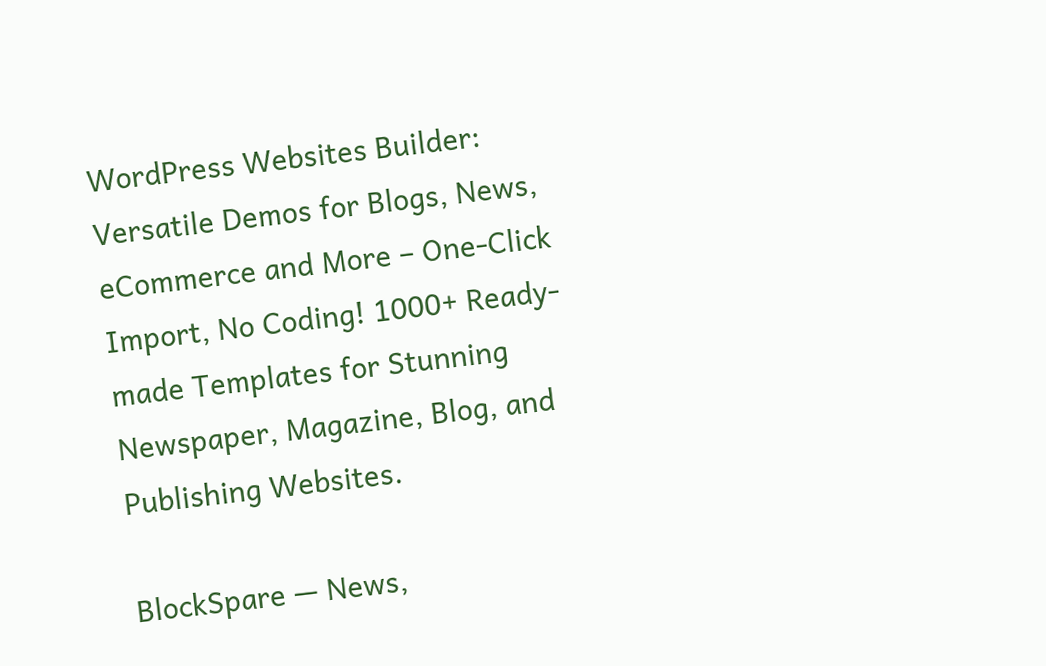WordPress Websites Builder: Versatile Demos for Blogs, News, eCommerce and More – One-Click Import, No Coding! 1000+ Ready-made Templates for Stunning Newspaper, Magazine, Blog, and Publishing Websites.

BlockSpare — News,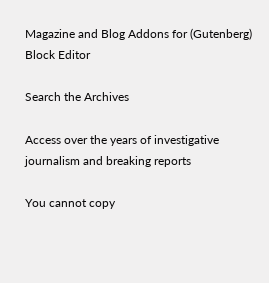Magazine and Blog Addons for (Gutenberg) Block Editor

Search the Archives

Access over the years of investigative journalism and breaking reports

You cannot copy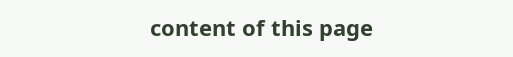content of this page